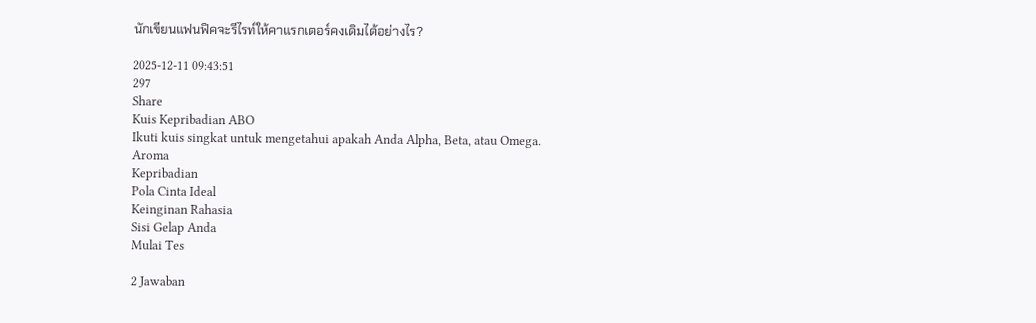นักเขียนแฟนฟิคจะรีไรท์ให้คาแรกเตอร์คงเดิมได้อย่างไร?

2025-12-11 09:43:51
297
Share
Kuis Kepribadian ABO
Ikuti kuis singkat untuk mengetahui apakah Anda Alpha, Beta, atau Omega.
Aroma
Kepribadian
Pola Cinta Ideal
Keinginan Rahasia
Sisi Gelap Anda
Mulai Tes

2 Jawaban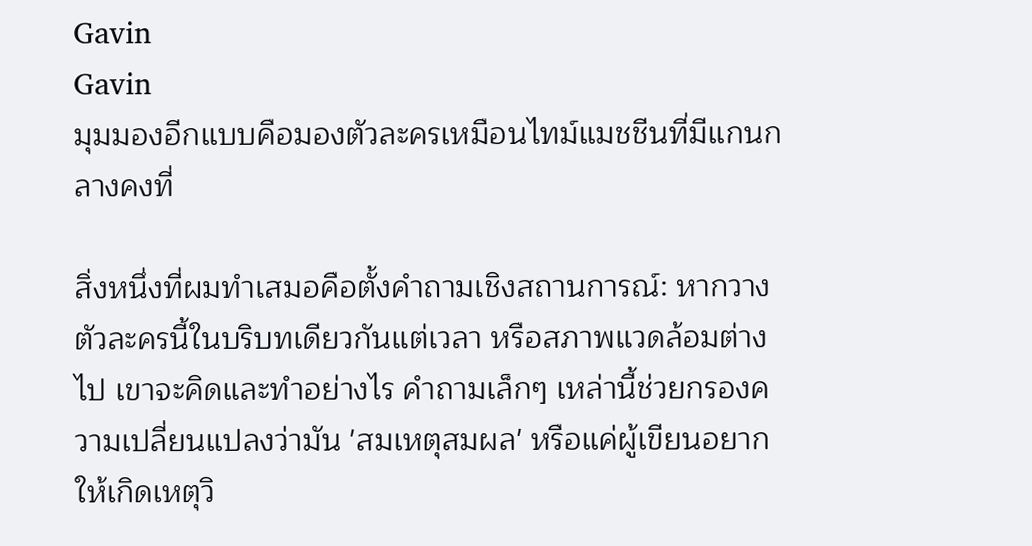Gavin
Gavin
มุมมองอีกแบบคือมองตัวละครเหมือนไทม์แมชชีนที่มีแกนกลางคงที่

สิ่งหนึ่งที่ผมทำเสมอคือตั้งคำถามเชิงสถานการณ์: หากวางตัวละครนี้ในบริบทเดียวกันแต่เวลา หรือสภาพแวดล้อมต่างไป เขาจะคิดและทำอย่างไร คำถามเล็กๆ เหล่านี้ช่วยกรองความเปลี่ยนแปลงว่ามัน 'สมเหตุสมผล' หรือแค่ผู้เขียนอยากให้เกิดเหตุวิ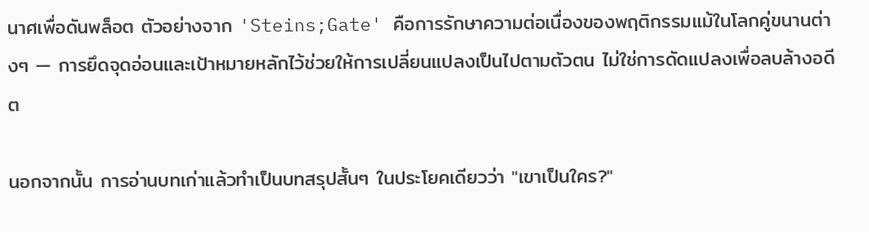นาศเพื่อดันพล็อต ตัวอย่างจาก 'Steins;Gate' คือการรักษาความต่อเนื่องของพฤติกรรมแม้ในโลกคู่ขนานต่างๆ — การยึดจุดอ่อนและเป้าหมายหลักไว้ช่วยให้การเปลี่ยนแปลงเป็นไปตามตัวตน ไม่ใช่การดัดแปลงเพื่อลบล้างอดีต

นอกจากนั้น การอ่านบทเก่าแล้วทำเป็นบทสรุปสั้นๆ ในประโยคเดียวว่า "เขาเป็นใคร?"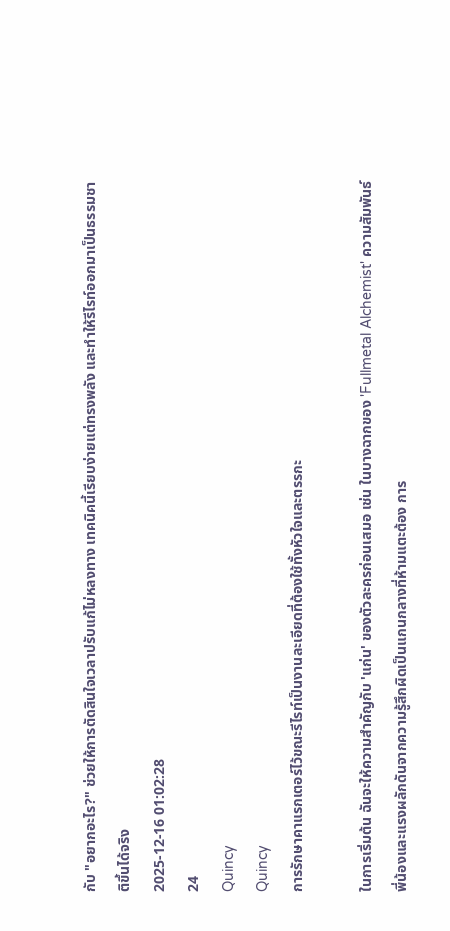กับ "อยากอะไร?" ช่วยให้การตัดสินใจเวลาปรับแก้ไม่หลงทาง เทคนิคนี้เรียบง่ายแต่ทรงพลัง และทำให้รีไรท์ออกมาเป็นธรรมชาติขึ้นได้จริง
2025-12-16 01:02:28
24
Quincy
Quincy
การรักษาคาแรกเตอร์ไว้ขณะรีไรท์เป็นงานละเอียดที่ต้องใช้ทั้งหัวใจและตรรกะ

ในการเริ่มต้น ฉันจะให้ความสำคัญกับ 'แก่น' ของตัวละครก่อนเสมอ เช่น ในบางฉากของ 'Fullmetal Alchemist' ความสัมพันธ์พี่น้องและแรงผลักดันจากความรู้สึกผิดเป็นแกนกลางที่ห้ามแตะต้อง การ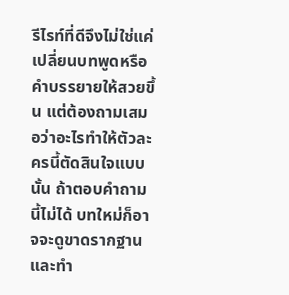รีไรท์ที่ดีจึงไม่ใช่แค่เปลี่ยนบทพูดหรือคำบรรยายให้สวยขึ้น แต่ต้องถามเสมอว่าอะไรทำให้ตัวละครนี้ตัดสินใจแบบนั้น ถ้าตอบคำถามนี้ไม่ได้ บทใหม่ก็อาจจะดูขาดรากฐานและทำ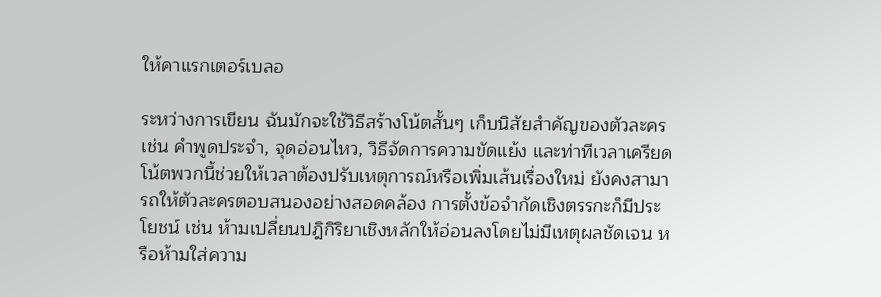ให้คาแรกเตอร์เบลอ

ระหว่างการเขียน ฉันมักจะใช้วิธีสร้างโน้ตสั้นๆ เก็บนิสัยสำคัญของตัวละคร เช่น คำพูดประจำ, จุดอ่อนไหว, วิธีจัดการความขัดแย้ง และท่าทีเวลาเครียด โน้ตพวกนี้ช่วยให้เวลาต้องปรับเหตุการณ์หรือเพิ่มเส้นเรื่องใหม่ ยังคงสามารถให้ตัวละครตอบสนองอย่างสอดคล้อง การตั้งข้อจำกัดเชิงตรรกะก็มีประโยชน์ เช่น ห้ามเปลี่ยนปฎิกิริยาเชิงหลักให้อ่อนลงโดยไม่มีเหตุผลชัดเจน หรือห้ามใส่ความ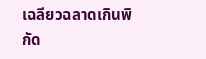เฉลียวฉลาดเกินพิกัด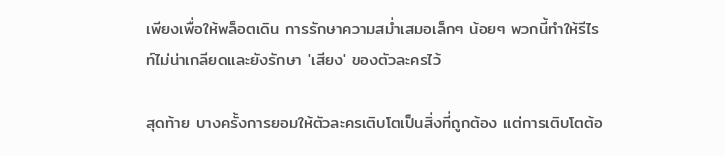เพียงเพื่อให้พล็อตเดิน การรักษาความสม่ำเสมอเล็กๆ น้อยๆ พวกนี้ทำให้รีไรท์ไม่น่าเกลียดและยังรักษา 'เสียง' ของตัวละครไว้

สุดท้าย บางครั้งการยอมให้ตัวละครเติบโตเป็นสิ่งที่ถูกต้อง แต่การเติบโตต้อ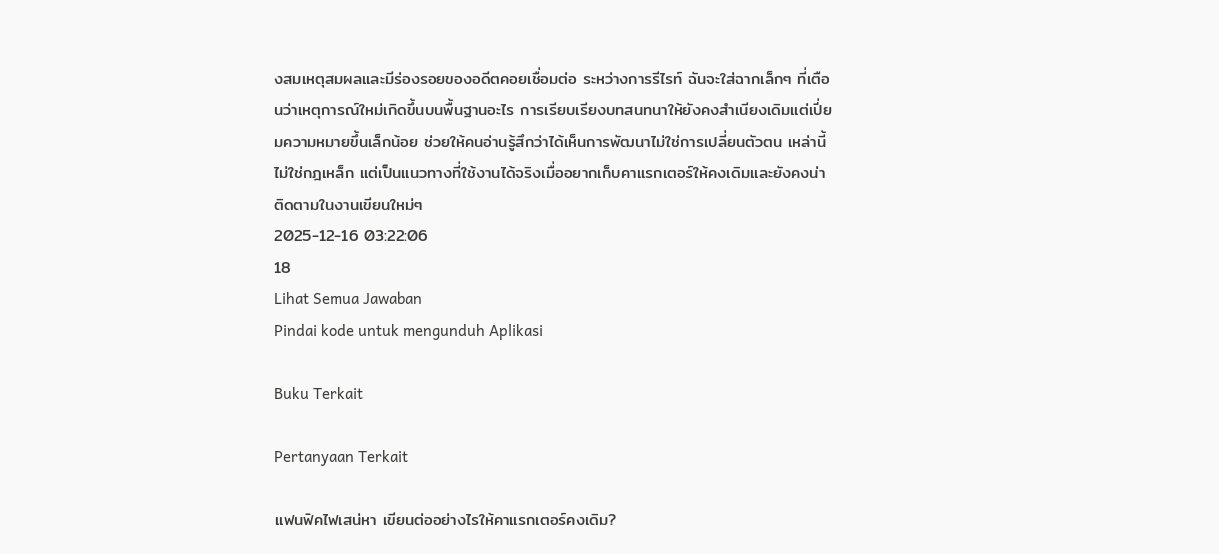งสมเหตุสมผลและมีร่องรอยของอดีตคอยเชื่อมต่อ ระหว่างการรีไรท์ ฉันจะใส่ฉากเล็กๆ ที่เตือนว่าเหตุการณ์ใหม่เกิดขึ้นบนพื้นฐานอะไร การเรียบเรียงบทสนทนาให้ยังคงสำเนียงเดิมแต่เปี่ยมความหมายขึ้นเล็กน้อย ช่วยให้คนอ่านรู้สึกว่าได้เห็นการพัฒนาไม่ใช่การเปลี่ยนตัวตน เหล่านี้ไม่ใช่กฎเหล็ก แต่เป็นแนวทางที่ใช้งานได้จริงเมื่ออยากเก็บคาแรกเตอร์ให้คงเดิมและยังคงน่าติดตามในงานเขียนใหม่ๆ
2025-12-16 03:22:06
18
Lihat Semua Jawaban
Pindai kode untuk mengunduh Aplikasi

Buku Terkait

Pertanyaan Terkait

แฟนฟิคไฟเสน่หา เขียนต่ออย่างไรให้คาแรกเตอร์คงเดิม?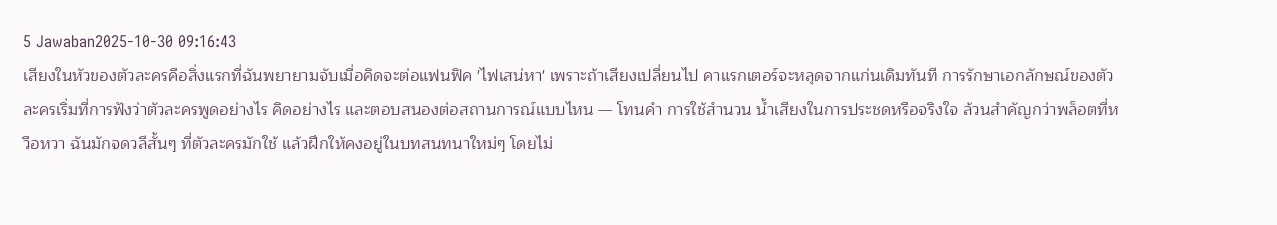5 Jawaban2025-10-30 09:16:43
เสียงในหัวของตัวละครคือสิ่งแรกที่ฉันพยายามจับเมื่อคิดจะต่อแฟนฟิค 'ไฟเสน่หา' เพราะถ้าเสียงเปลี่ยนไป คาแรกเตอร์จะหลุดจากแก่นเดิมทันที การรักษาเอกลักษณ์ของตัวละครเริ่มที่การฟังว่าตัวละครพูดอย่างไร คิดอย่างไร และตอบสนองต่อสถานการณ์แบบไหน — โทนคำ การใช้สำนวน น้ำเสียงในการประชดหรือจริงใจ ล้วนสำคัญกว่าพล็อตที่หวือหวา ฉันมักจดวลีสั้นๆ ที่ตัวละครมักใช้ แล้วฝึกให้คงอยู่ในบทสนทนาใหม่ๆ โดยไม่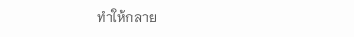ทำให้กลาย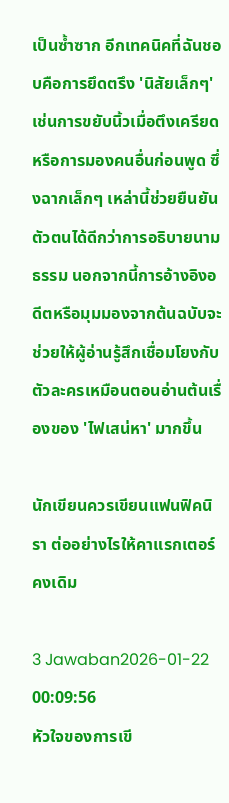เป็นซ้ำซาก อีกเทคนิคที่ฉันชอบคือการยึดตรึง 'นิสัยเล็กๆ' เช่นการขยับนิ้วเมื่อตึงเครียด หรือการมองคนอื่นก่อนพูด ซึ่งฉากเล็กๆ เหล่านี้ช่วยยืนยันตัวตนได้ดีกว่าการอธิบายนามธรรม นอกจากนี้การอ้างอิงอดีตหรือมุมมองจากต้นฉบับจะช่วยให้ผู้อ่านรู้สึกเชื่อมโยงกับตัวละครเหมือนตอนอ่านต้นเรื่องของ 'ไฟเสน่หา' มากขึ้น

นักเขียนควรเขียนแฟนฟิคนิรา ต่ออย่างไรให้คาแรกเตอร์คงเดิม

3 Jawaban2026-01-22 00:09:56
หัวใจของการเขี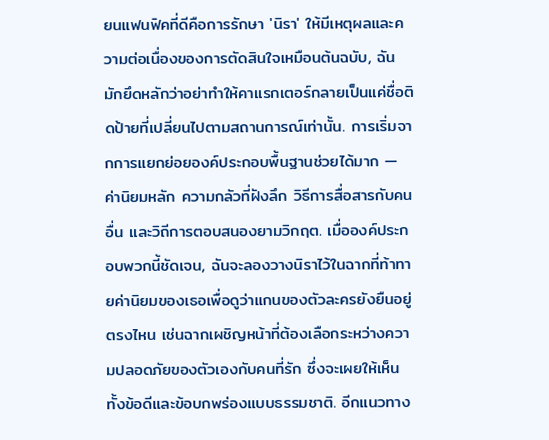ยนแฟนฟิคที่ดีคือการรักษา 'นิรา' ให้มีเหตุผลและความต่อเนื่องของการตัดสินใจเหมือนต้นฉบับ, ฉันมักยึดหลักว่าอย่าทำให้คาแรกเตอร์กลายเป็นแค่ชื่อติดป้ายที่เปลี่ยนไปตามสถานการณ์เท่านั้น. การเริ่มจากการแยกย่อยองค์ประกอบพื้นฐานช่วยได้มาก — ค่านิยมหลัก ความกลัวที่ฝังลึก วิธีการสื่อสารกับคนอื่น และวิถีการตอบสนองยามวิกฤต. เมื่อองค์ประกอบพวกนี้ชัดเจน, ฉันจะลองวางนิราไว้ในฉากที่ท้าทายค่านิยมของเธอเพื่อดูว่าแกนของตัวละครยังยืนอยู่ตรงไหน เช่นฉากเผชิญหน้าที่ต้องเลือกระหว่างความปลอดภัยของตัวเองกับคนที่รัก ซึ่งจะเผยให้เห็นทั้งข้อดีและข้อบกพร่องแบบธรรมชาติ. อีกแนวทาง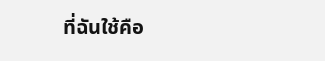ที่ฉันใช้คือ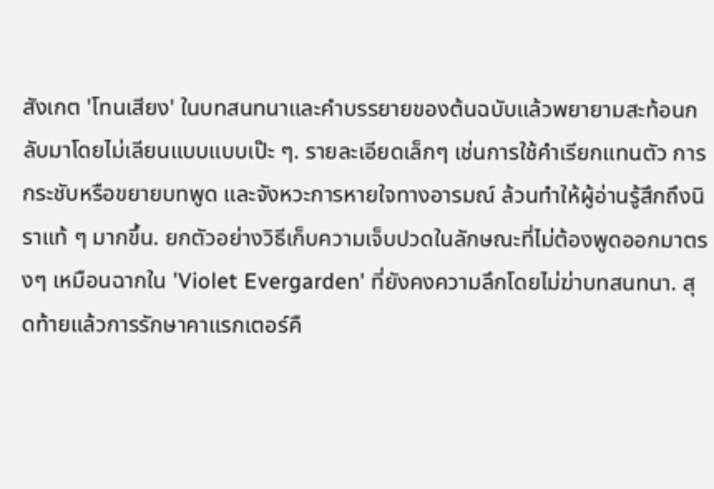สังเกต 'โทนเสียง' ในบทสนทนาและคำบรรยายของต้นฉบับแล้วพยายามสะท้อนกลับมาโดยไม่เลียนแบบแบบเป๊ะ ๆ. รายละเอียดเล็กๆ เช่นการใช้คำเรียกแทนตัว การกระชับหรือขยายบทพูด และจังหวะการหายใจทางอารมณ์ ล้วนทำให้ผู้อ่านรู้สึกถึงนิราแท้ ๆ มากขึ้น. ยกตัวอย่างวิธีเก็บความเจ็บปวดในลักษณะที่ไม่ต้องพูดออกมาตรงๆ เหมือนฉากใน 'Violet Evergarden' ที่ยังคงความลึกโดยไม่ฆ่าบทสนทนา. สุดท้ายแล้วการรักษาคาแรกเตอร์คื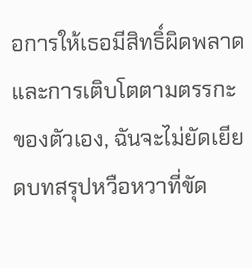อการให้เธอมีสิทธิ์ผิดพลาดและการเติบโตตามตรรกะของตัวเอง, ฉันจะไม่ยัดเยียดบทสรุปหวือหวาที่ขัด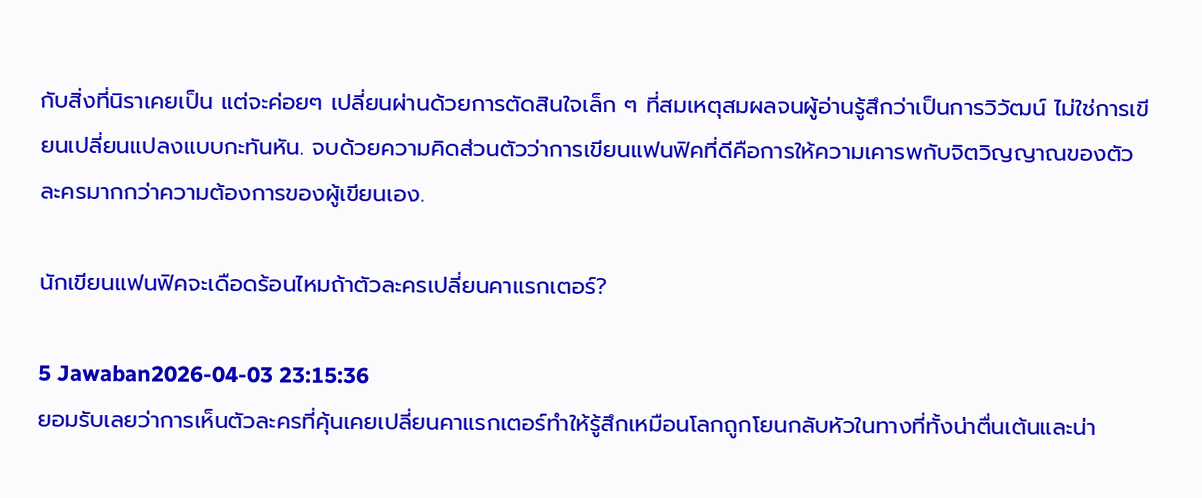กับสิ่งที่นิราเคยเป็น แต่จะค่อยๆ เปลี่ยนผ่านด้วยการตัดสินใจเล็ก ๆ ที่สมเหตุสมผลจนผู้อ่านรู้สึกว่าเป็นการวิวัฒน์ ไม่ใช่การเขียนเปลี่ยนแปลงแบบกะทันหัน. จบด้วยความคิดส่วนตัวว่าการเขียนแฟนฟิคที่ดีคือการให้ความเคารพกับจิตวิญญาณของตัวละครมากกว่าความต้องการของผู้เขียนเอง.

นักเขียนแฟนฟิคจะเดือดร้อนไหมถ้าตัวละครเปลี่ยนคาแรกเตอร์?

5 Jawaban2026-04-03 23:15:36
ยอมรับเลยว่าการเห็นตัวละครที่คุ้นเคยเปลี่ยนคาแรกเตอร์ทำให้รู้สึกเหมือนโลกถูกโยนกลับหัวในทางที่ทั้งน่าตื่นเต้นและน่า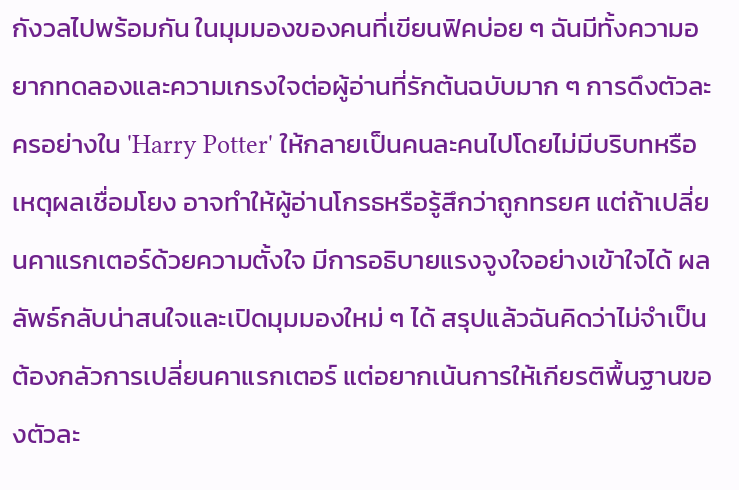กังวลไปพร้อมกัน ในมุมมองของคนที่เขียนฟิคบ่อย ๆ ฉันมีทั้งความอยากทดลองและความเกรงใจต่อผู้อ่านที่รักต้นฉบับมาก ๆ การดึงตัวละครอย่างใน 'Harry Potter' ให้กลายเป็นคนละคนไปโดยไม่มีบริบทหรือเหตุผลเชื่อมโยง อาจทำให้ผู้อ่านโกรธหรือรู้สึกว่าถูกทรยศ แต่ถ้าเปลี่ยนคาแรกเตอร์ด้วยความตั้งใจ มีการอธิบายแรงจูงใจอย่างเข้าใจได้ ผลลัพธ์กลับน่าสนใจและเปิดมุมมองใหม่ ๆ ได้ สรุปแล้วฉันคิดว่าไม่จำเป็นต้องกลัวการเปลี่ยนคาแรกเตอร์ แต่อยากเน้นการให้เกียรติพื้นฐานของตัวละ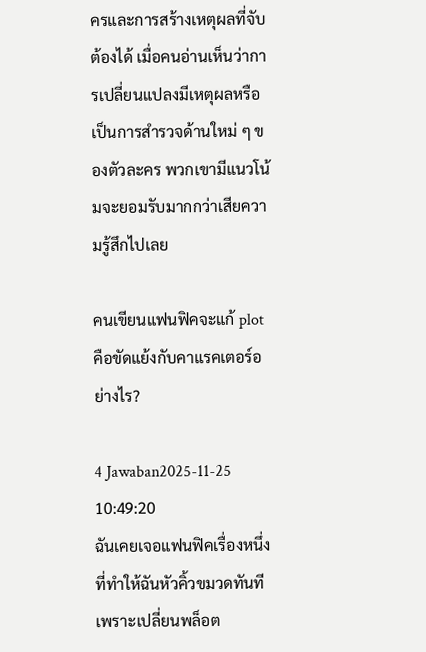ครและการสร้างเหตุผลที่จับต้องได้ เมื่อคนอ่านเห็นว่าการเปลี่ยนแปลงมีเหตุผลหรือเป็นการสำรวจด้านใหม่ ๆ ของตัวละคร พวกเขามีแนวโน้มจะยอมรับมากกว่าเสียความรู้สึกไปเลย

คนเขียนแฟนฟิคจะแก้ plot คือขัดแย้งกับคาแรคเตอร์อย่างไร?

4 Jawaban2025-11-25 10:49:20
ฉันเคยเจอแฟนฟิคเรื่องหนึ่งที่ทำให้ฉันหัวคิ้วขมวดทันทีเพราะเปลี่ยนพล็อต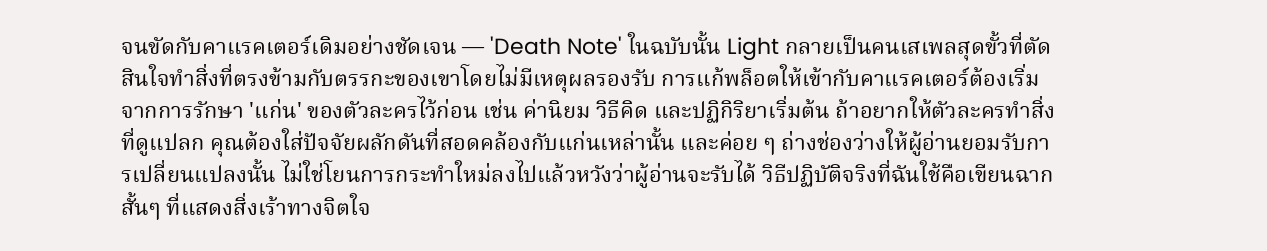จนขัดกับคาแรคเตอร์เดิมอย่างชัดเจน — 'Death Note' ในฉบับนั้น Light กลายเป็นคนเสเพลสุดขั้วที่ตัดสินใจทำสิ่งที่ตรงข้ามกับตรรกะของเขาโดยไม่มีเหตุผลรองรับ การแก้พล็อตให้เข้ากับคาแรคเตอร์ต้องเริ่มจากการรักษา 'แก่น' ของตัวละครไว้ก่อน เช่น ค่านิยม วิธีคิด และปฏิกิริยาเริ่มต้น ถ้าอยากให้ตัวละครทำสิ่งที่ดูแปลก คุณต้องใส่ปัจจัยผลักดันที่สอดคล้องกับแก่นเหล่านั้น และค่อย ๆ ถ่างช่องว่างให้ผู้อ่านยอมรับการเปลี่ยนแปลงนั้น ไม่ใช่โยนการกระทำใหม่ลงไปแล้วหวังว่าผู้อ่านจะรับได้ วิธีปฏิบัติจริงที่ฉันใช้คือเขียนฉากสั้นๆ ที่แสดงสิ่งเร้าทางจิตใจ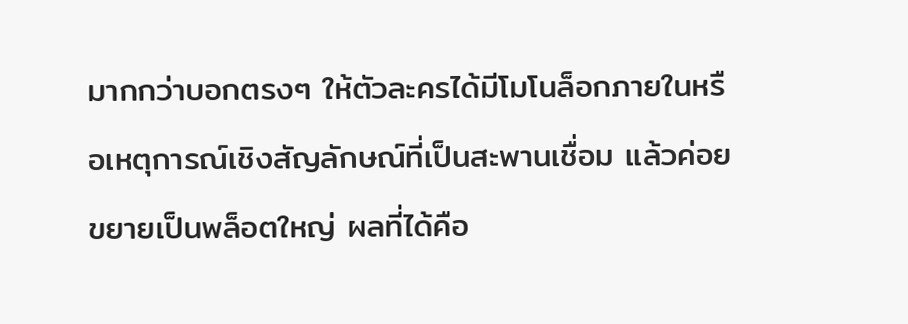มากกว่าบอกตรงๆ ให้ตัวละครได้มีโมโนล็อกภายในหรือเหตุการณ์เชิงสัญลักษณ์ที่เป็นสะพานเชื่อม แล้วค่อยขยายเป็นพล็อตใหญ่ ผลที่ได้คือ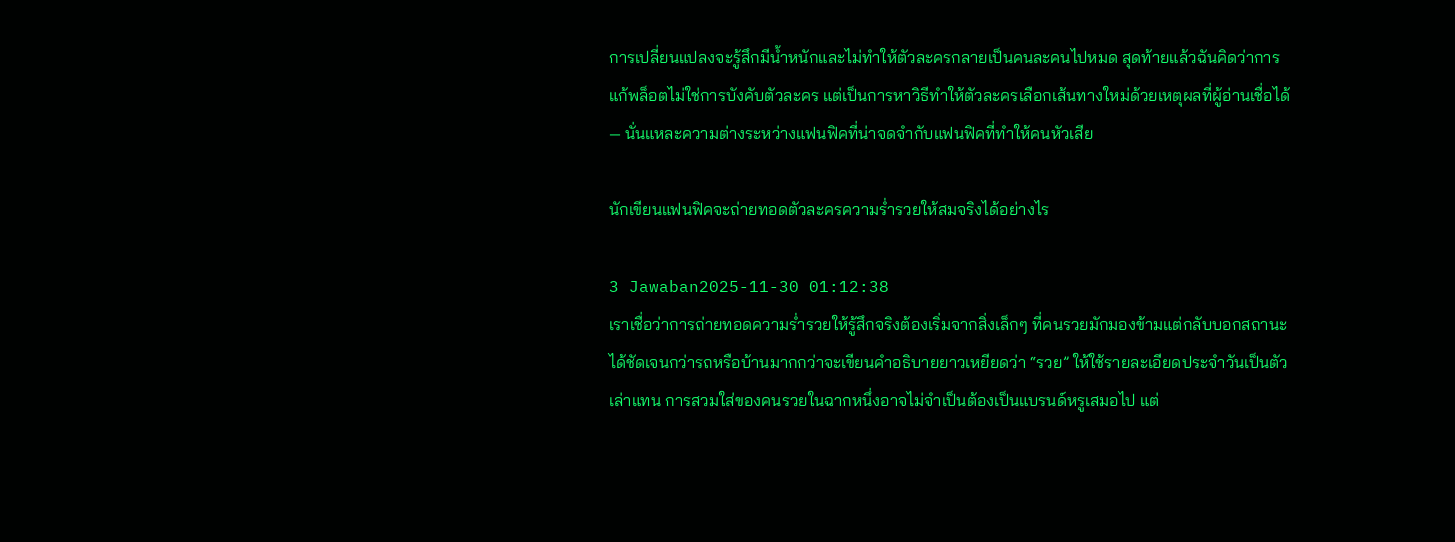การเปลี่ยนแปลงจะรู้สึกมีน้ำหนักและไม่ทำให้ตัวละครกลายเป็นคนละคนไปหมด สุดท้ายแล้วฉันคิดว่าการแก้พล็อตไม่ใช่การบังคับตัวละคร แต่เป็นการหาวิธีทำให้ตัวละครเลือกเส้นทางใหม่ด้วยเหตุผลที่ผู้อ่านเชื่อได้ — นั่นแหละความต่างระหว่างแฟนฟิคที่น่าจดจำกับแฟนฟิคที่ทำให้คนหัวเสีย

นักเขียนแฟนฟิคจะถ่ายทอดตัวละครความร่ำรวยให้สมจริงได้อย่างไร

3 Jawaban2025-11-30 01:12:38
เราเชื่อว่าการถ่ายทอดความร่ำรวยให้รู้สึกจริงต้องเริ่มจากสิ่งเล็กๆ ที่คนรวยมักมองข้ามแต่กลับบอกสถานะได้ชัดเจนกว่ารถหรือบ้านมากกว่าจะเขียนคำอธิบายยาวเหยียดว่า “รวย” ให้ใช้รายละเอียดประจำวันเป็นตัวเล่าแทน การสวมใส่ของคนรวยในฉากหนึ่งอาจไม่จำเป็นต้องเป็นแบรนด์หรูเสมอไป แต่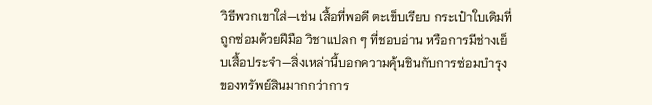วิธีพวกเขาใส่—เช่น เสื้อที่พอดี ตะเข็บเรียบ กระเป๋าใบเดิมที่ถูกซ่อมด้วยฝีมือ วิชาแปลก ๆ ที่ชอบอ่าน หรือการมีช่างเย็บเสื้อประจำ—สิ่งเหล่านี้บอกความคุ้นชินกับการซ่อมบำรุงของทรัพย์สินมากกว่าการ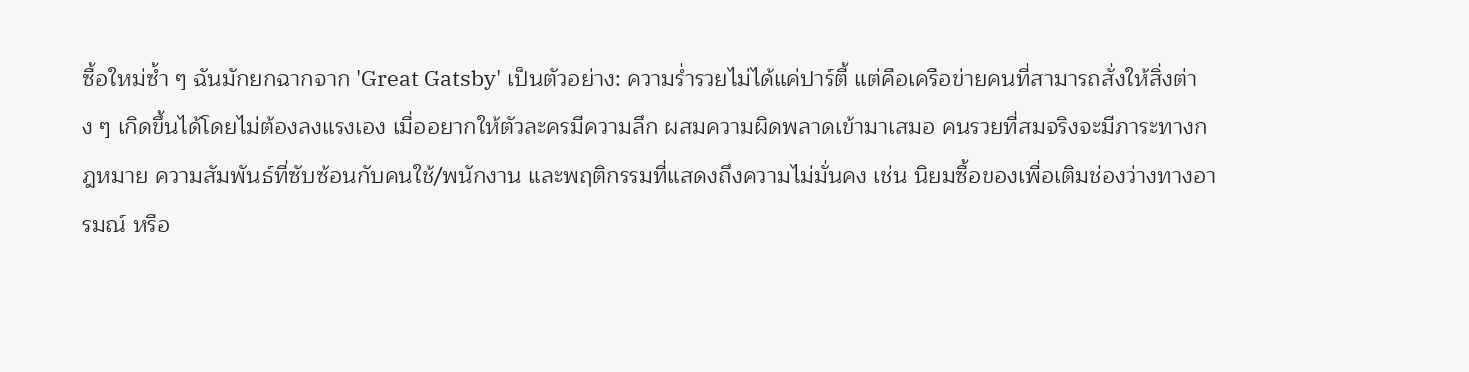ซื้อใหม่ซ้ำ ๆ ฉันมักยกฉากจาก 'Great Gatsby' เป็นตัวอย่าง: ความร่ำรวยไม่ได้แค่ปาร์ตี้ แต่คือเครือข่ายคนที่สามารถสั่งให้สิ่งต่าง ๆ เกิดขึ้นได้โดยไม่ต้องลงแรงเอง เมื่ออยากให้ตัวละครมีความลึก ผสมความผิดพลาดเข้ามาเสมอ คนรวยที่สมจริงจะมีภาระทางกฎหมาย ความสัมพันธ์ที่ซับซ้อนกับคนใช้/พนักงาน และพฤติกรรมที่แสดงถึงความไม่มั่นคง เช่น นิยมซื้อของเพื่อเติมช่องว่างทางอารมณ์ หรือ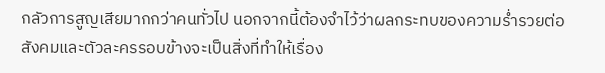กลัวการสูญเสียมากกว่าคนทั่วไป นอกจากนี้ต้องจำไว้ว่าผลกระทบของความร่ำรวยต่อสังคมและตัวละครรอบข้างจะเป็นสิ่งที่ทำให้เรื่อง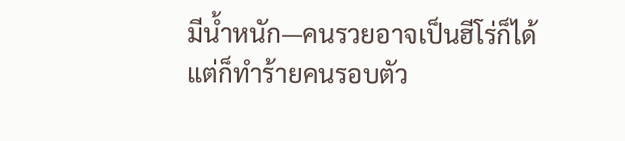มีน้ำหนัก—คนรวยอาจเป็นฮีโร่ก็ได้ แต่ก็ทำร้ายคนรอบตัว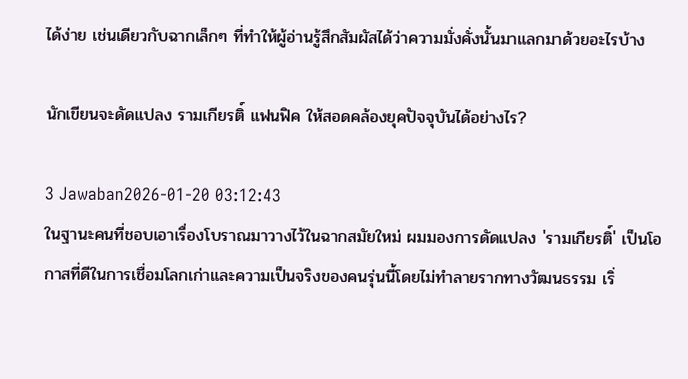ได้ง่าย เช่นเดียวกับฉากเล็กๆ ที่ทำให้ผู้อ่านรู้สึกสัมผัสได้ว่าความมั่งคั่งนั้นมาแลกมาด้วยอะไรบ้าง

นักเขียนจะดัดแปลง รามเกียรติ์ แฟนฟิค ให้สอดคล้องยุคปัจจุบันได้อย่างไร?

3 Jawaban2026-01-20 03:12:43
ในฐานะคนที่ชอบเอาเรื่องโบราณมาวางไว้ในฉากสมัยใหม่ ผมมองการดัดแปลง 'รามเกียรติ์' เป็นโอกาสที่ดีในการเชื่อมโลกเก่าและความเป็นจริงของคนรุ่นนี้โดยไม่ทำลายรากทางวัฒนธรรม เริ่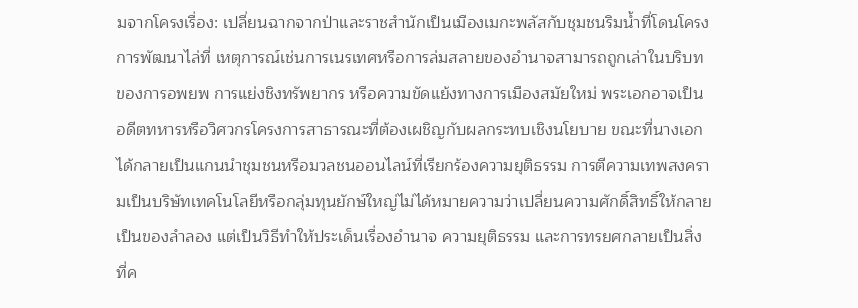มจากโครงเรื่อง: เปลี่ยนฉากจากป่าและราชสำนักเป็นเมืองเมกะพลัสกับชุมชนริมน้ำที่โดนโครงการพัฒนาไล่ที่ เหตุการณ์เช่นการเนรเทศหรือการล่มสลายของอำนาจสามารถถูกเล่าในบริบทของการอพยพ การแย่งชิงทรัพยากร หรือความขัดแย้งทางการเมืองสมัยใหม่ พระเอกอาจเป็นอดีตทหารหรือวิศวกรโครงการสาธารณะที่ต้องเผชิญกับผลกระทบเชิงนโยบาย ขณะที่นางเอกได้กลายเป็นแกนนำชุมชนหรือมวลชนออนไลน์ที่เรียกร้องความยุติธรรม การตีความเทพสงครามเป็นบริษัทเทคโนโลยีหรือกลุ่มทุนยักษ์ใหญ่ไม่ได้หมายความว่าเปลี่ยนความศักดิ์สิทธิ์ให้กลายเป็นของลำลอง แต่เป็นวิธีทำให้ประเด็นเรื่องอำนาจ ความยุติธรรม และการทรยศกลายเป็นสิ่งที่ค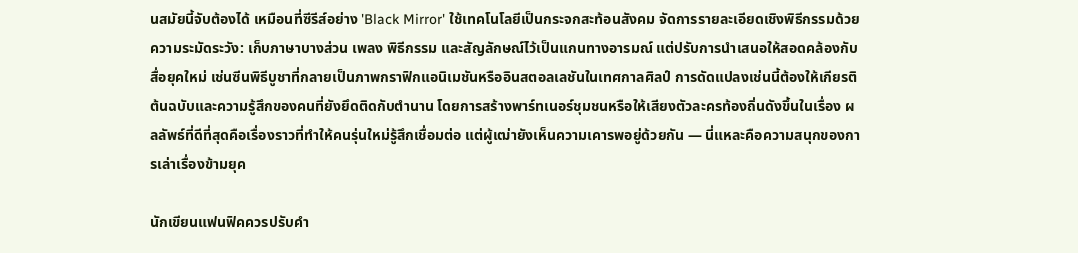นสมัยนี้จับต้องได้ เหมือนที่ซีรีส์อย่าง 'Black Mirror' ใช้เทคโนโลยีเป็นกระจกสะท้อนสังคม จัดการรายละเอียดเชิงพิธีกรรมด้วยความระมัดระวัง: เก็บภาษาบางส่วน เพลง พิธีกรรม และสัญลักษณ์ไว้เป็นแกนทางอารมณ์ แต่ปรับการนำเสนอให้สอดคล้องกับสื่อยุคใหม่ เช่นซีนพิธีบูชาที่กลายเป็นภาพกราฟิกแอนิเมชันหรืออินสตอลเลชันในเทศกาลศิลป์ การดัดแปลงเช่นนี้ต้องให้เกียรติต้นฉบับและความรู้สึกของคนที่ยังยึดติดกับตำนาน โดยการสร้างพาร์ทเนอร์ชุมชนหรือให้เสียงตัวละครท้องถิ่นดังขึ้นในเรื่อง ผลลัพธ์ที่ดีที่สุดคือเรื่องราวที่ทำให้คนรุ่นใหม่รู้สึกเชื่อมต่อ แต่ผู้เฒ่ายังเห็นความเคารพอยู่ด้วยกัน — นี่แหละคือความสนุกของการเล่าเรื่องข้ามยุค

นักเขียนแฟนฟิคควรปรับคำ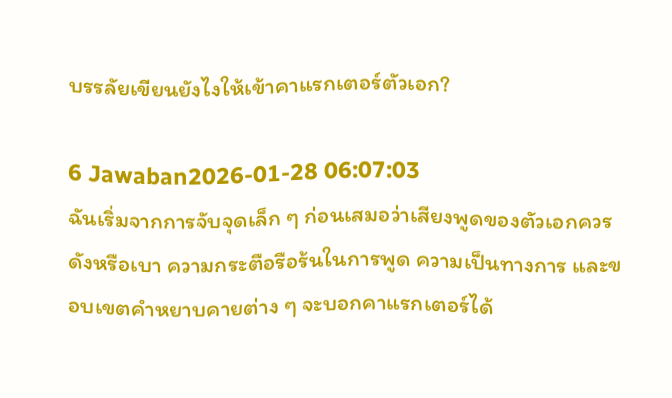บรรลัยเขียนยังไงให้เข้าคาแรกเตอร์ตัวเอก?

6 Jawaban2026-01-28 06:07:03
ฉันเริ่มจากการจับจุดเล็ก ๆ ก่อนเสมอว่าเสียงพูดของตัวเอกควรดังหรือเบา ความกระตือรือร้นในการพูด ความเป็นทางการ และขอบเขตคำหยาบคายต่าง ๆ จะบอกคาแรกเตอร์ได้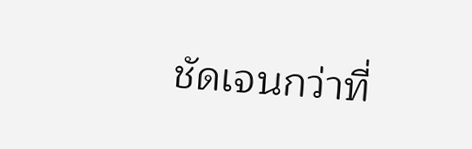ชัดเจนกว่าที่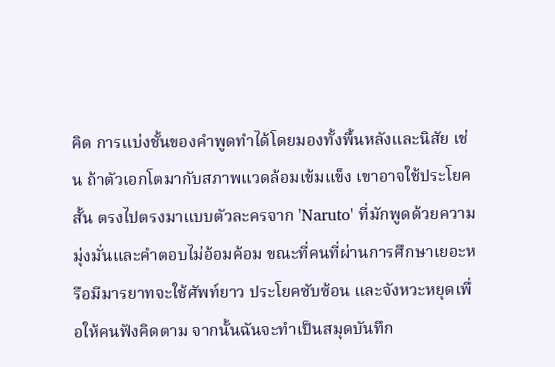คิด การแบ่งชั้นของคำพูดทำได้โดยมองทั้งพื้นหลังและนิสัย เช่น ถ้าตัวเอกโตมากับสภาพแวดล้อมเข้มแข็ง เขาอาจใช้ประโยคสั้น ตรงไปตรงมาแบบตัวละครจาก 'Naruto' ที่มักพูดด้วยความมุ่งมั่นและคำตอบไม่อ้อมค้อม ขณะที่คนที่ผ่านการศึกษาเยอะหรือมีมารยาทจะใช้ศัพท์ยาว ประโยคซับซ้อน และจังหวะหยุดเพื่อให้คนฟังคิดตาม จากนั้นฉันจะทำเป็นสมุดบันทึก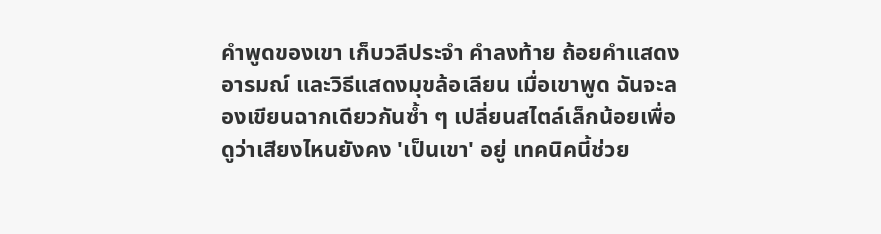คำพูดของเขา เก็บวลีประจำ คำลงท้าย ถ้อยคำแสดงอารมณ์ และวิธีแสดงมุขล้อเลียน เมื่อเขาพูด ฉันจะลองเขียนฉากเดียวกันซ้ำ ๆ เปลี่ยนสไตล์เล็กน้อยเพื่อดูว่าเสียงไหนยังคง 'เป็นเขา' อยู่ เทคนิคนี้ช่วย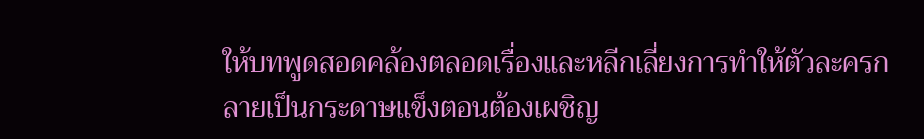ให้บทพูดสอดคล้องตลอดเรื่องและหลีกเลี่ยงการทำให้ตัวละครกลายเป็นกระดาษแข็งตอนต้องเผชิญ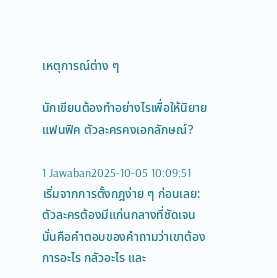เหตุการณ์ต่าง ๆ

นักเขียนต้องทำอย่างไรเพื่อให้นิยาย แฟนฟิค ตัวละครคงเอกลักษณ์?

1 Jawaban2025-10-05 10:09:51
เริ่มจากการตั้งกฎง่าย ๆ ก่อนเลย: ตัวละครต้องมีแก่นกลางที่ชัดเจน นั่นคือคำตอบของคำถามว่าเขาต้องการอะไร กลัวอะไร และ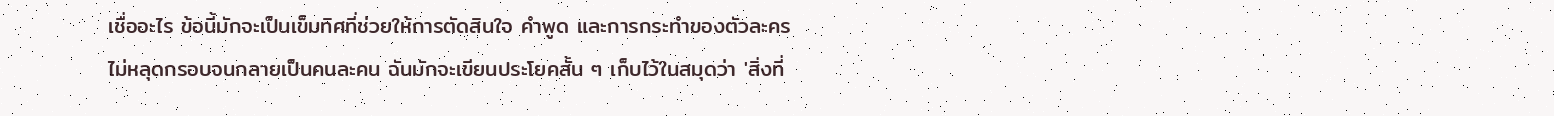เชื่ออะไร ข้อนี้มักจะเป็นเข็มทิศที่ช่วยให้การตัดสินใจ คำพูด และการกระทำของตัวละครไม่หลุดกรอบจนกลายเป็นคนละคน ฉันมักจะเขียนประโยคสั้น ๆ เก็บไว้ในสมุดว่า 'สิ่งที่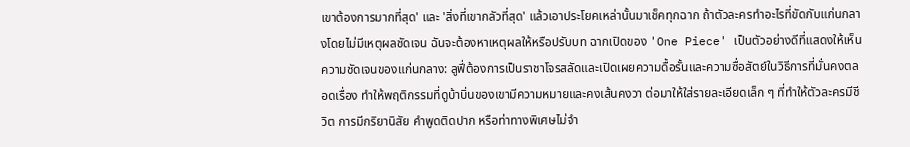เขาต้องการมากที่สุด' และ 'สิ่งที่เขากลัวที่สุด' แล้วเอาประโยคเหล่านั้นมาเช็คทุกฉาก ถ้าตัวละครทำอะไรที่ขัดกับแก่นกลางโดยไม่มีเหตุผลชัดเจน ฉันจะต้องหาเหตุผลให้หรือปรับบท ฉากเปิดของ 'One Piece' เป็นตัวอย่างดีที่แสดงให้เห็นความชัดเจนของแก่นกลาง: ลูฟี่ต้องการเป็นราชาโจรสลัดและเปิดเผยความดื้อรั้นและความซื่อสัตย์ในวิธีการที่มั่นคงตลอดเรื่อง ทำให้พฤติกรรมที่ดูบ้าบิ่นของเขามีความหมายและคงเส้นคงวา ต่อมาให้ใส่รายละเอียดเล็ก ๆ ที่ทำให้ตัวละครมีชีวิต การมีกริยานิสัย คำพูดติดปาก หรือท่าทางพิเศษไม่จำ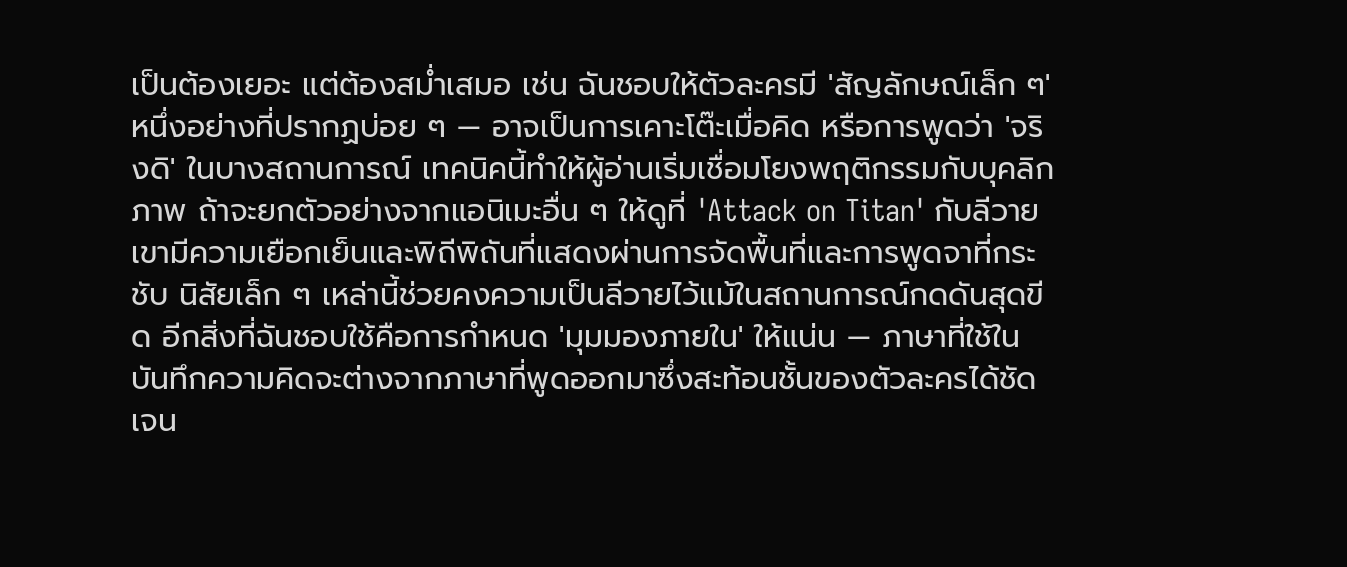เป็นต้องเยอะ แต่ต้องสม่ำเสมอ เช่น ฉันชอบให้ตัวละครมี 'สัญลักษณ์เล็ก ๆ' หนึ่งอย่างที่ปรากฏบ่อย ๆ — อาจเป็นการเคาะโต๊ะเมื่อคิด หรือการพูดว่า 'จริงดิ' ในบางสถานการณ์ เทคนิคนี้ทำให้ผู้อ่านเริ่มเชื่อมโยงพฤติกรรมกับบุคลิกภาพ ถ้าจะยกตัวอย่างจากแอนิเมะอื่น ๆ ให้ดูที่ 'Attack on Titan' กับลีวาย เขามีความเยือกเย็นและพิถีพิถันที่แสดงผ่านการจัดพื้นที่และการพูดจาที่กระชับ นิสัยเล็ก ๆ เหล่านี้ช่วยคงความเป็นลีวายไว้แม้ในสถานการณ์กดดันสุดขีด อีกสิ่งที่ฉันชอบใช้คือการกำหนด 'มุมมองภายใน' ให้แน่น — ภาษาที่ใช้ในบันทึกความคิดจะต่างจากภาษาที่พูดออกมาซึ่งสะท้อนชั้นของตัวละครได้ชัดเจน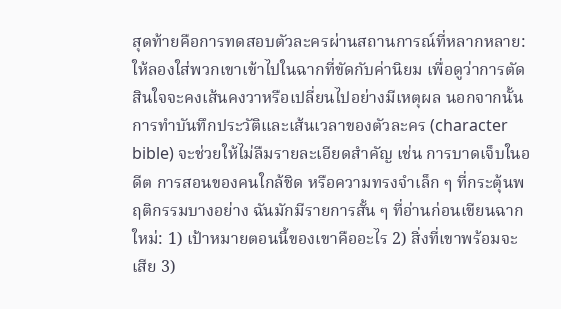สุดท้ายคือการทดสอบตัวละครผ่านสถานการณ์ที่หลากหลาย: ให้ลองใส่พวกเขาเข้าไปในฉากที่ขัดกับค่านิยม เพื่อดูว่าการตัดสินใจจะคงเส้นคงวาหรือเปลี่ยนไปอย่างมีเหตุผล นอกจากนั้นการทำบันทึกประวัติและเส้นเวลาของตัวละคร (character bible) จะช่วยให้ไม่ลืมรายละเอียดสำคัญ เช่น การบาดเจ็บในอดีต การสอนของคนใกล้ชิด หรือความทรงจำเล็ก ๆ ที่กระตุ้นพฤติกรรมบางอย่าง ฉันมักมีรายการสั้น ๆ ที่อ่านก่อนเขียนฉากใหม่: 1) เป้าหมายตอนนี้ของเขาคืออะไร 2) สิ่งที่เขาพร้อมจะเสีย 3)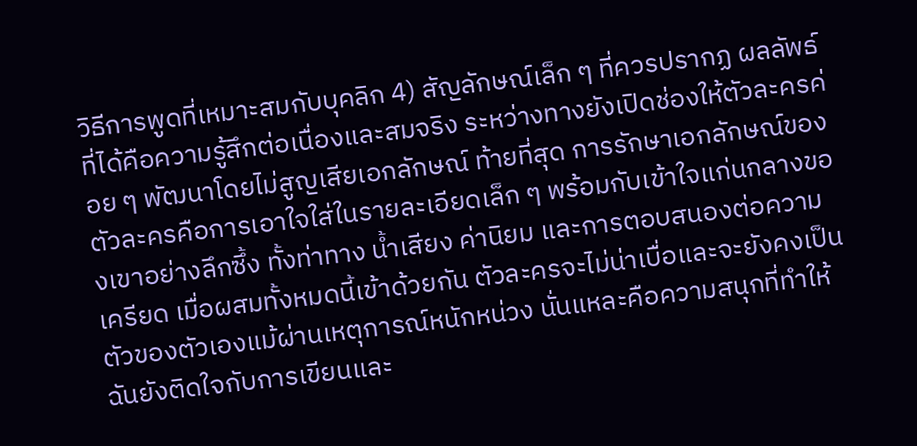วิธีการพูดที่เหมาะสมกับบุคลิก 4) สัญลักษณ์เล็ก ๆ ที่ควรปรากฏ ผลลัพธ์ที่ได้คือความรู้สึกต่อเนื่องและสมจริง ระหว่างทางยังเปิดช่องให้ตัวละครค่อย ๆ พัฒนาโดยไม่สูญเสียเอกลักษณ์ ท้ายที่สุด การรักษาเอกลักษณ์ของตัวละครคือการเอาใจใส่ในรายละเอียดเล็ก ๆ พร้อมกับเข้าใจแก่นกลางของเขาอย่างลึกซึ้ง ทั้งท่าทาง น้ำเสียง ค่านิยม และการตอบสนองต่อความเครียด เมื่อผสมทั้งหมดนี้เข้าด้วยกัน ตัวละครจะไม่น่าเบื่อและจะยังคงเป็นตัวของตัวเองแม้ผ่านเหตุการณ์หนักหน่วง นั่นแหละคือความสนุกที่ทำให้ฉันยังติดใจกับการเขียนและ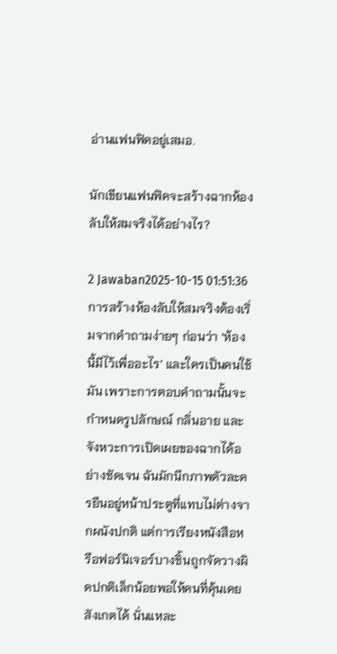อ่านแฟนฟิคอยู่เสมอ.

นักเขียนแฟนฟิคจะสร้างฉากห้องลับให้สมจริงได้อย่างไร?

2 Jawaban2025-10-15 01:51:36
การสร้างห้องลับให้สมจริงต้องเริ่มจากคำถามง่ายๆ ก่อนว่า ‘ห้องนี้มีไว้เพื่ออะไร’ และใครเป็นคนใช้มัน เพราะการตอบคำถามนั้นจะกำหนดรูปลักษณ์ กลิ่นอาย และจังหวะการเปิดเผยของฉากได้อย่างชัดเจน ฉันมักนึกภาพตัวละครยืนอยู่หน้าประตูที่แทบไม่ต่างจากผนังปกติ แต่การเรียงหนังสือหรือฟอร์นิเจอร์บางชิ้นถูกจัดวางผิดปกติเล็กน้อยพอให้คนที่คุ้นเคยสังเกตได้ นั่นแหละ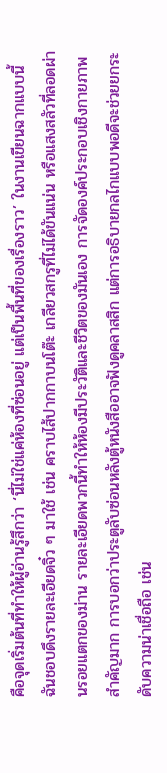คือจุดเริ่มต้นที่ทำให้ผู้อ่านรู้สึกว่า ‘นี่ไม่ใช่แค่ห้องที่ซ่อนอยู่ แต่เป็นพื้นที่ของเรื่องราว’ ในงานเขียนฉากแบบนี้ ฉันชอบดึงรายละเอียดจิ๋ว ๆ มาใช้ เช่น คราบไส้ปากกาบนโต๊ะ เกลียวสกรูที่ไม่ได้ขันแน่น หรือแสงสลัวที่ลอดผ่านรอยแตกของม่าน รายละเอียดพวกนี้ทำให้ห้องมีประวัติและชีวิตของมันเอง การจัดองค์ประกอบเชิงกายภาพสำคัญมาก การบอกว่าประตูลับซ่อนหลังตู้หนังสืออาจฟังดูคลาสสิก แต่การอธิบายกลไกแบบพอดีจะช่วยยกระดับความน่าเชื่อถือ เช่น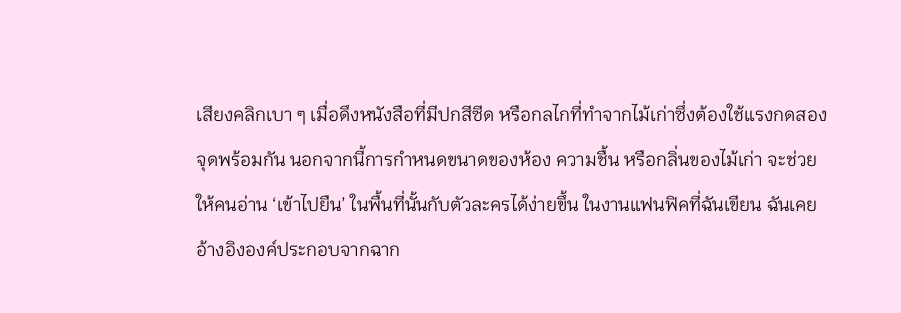เสียงคลิกเบา ๆ เมื่อดึงหนังสือที่มีปกสีซีด หรือกลไกที่ทำจากไม้เก่าซึ่งต้องใช้แรงกดสองจุดพร้อมกัน นอกจากนี้การกำหนดขนาดของห้อง ความชื้น หรือกลิ่นของไม้เก่า จะช่วยให้คนอ่าน ‘เข้าไปยืน’ ในพื้นที่นั้นกับตัวละครได้ง่ายขึ้น ในงานแฟนฟิคที่ฉันเขียน ฉันเคยอ้างอิงองค์ประกอบจากฉาก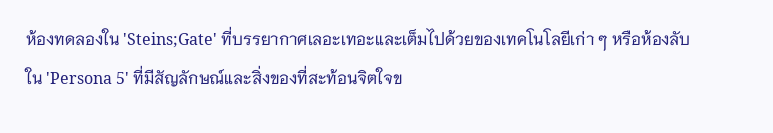ห้องทดลองใน 'Steins;Gate' ที่บรรยากาศเลอะเทอะและเต็มไปด้วยของเทคโนโลยีเก่า ๆ หรือห้องลับใน 'Persona 5' ที่มีสัญลักษณ์และสิ่งของที่สะท้อนจิตใจข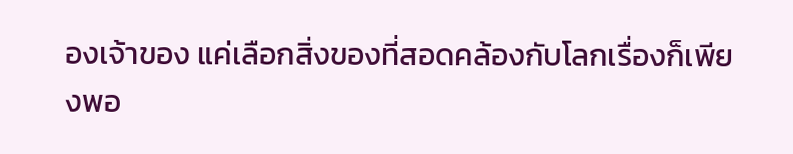องเจ้าของ แค่เลือกสิ่งของที่สอดคล้องกับโลกเรื่องก็เพียงพอ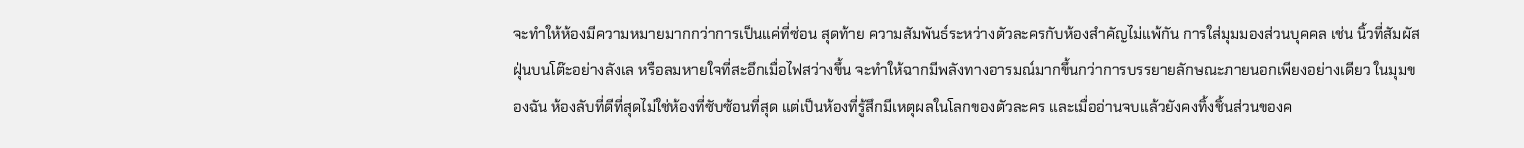จะทำให้ห้องมีความหมายมากกว่าการเป็นแค่ที่ซ่อน สุดท้าย ความสัมพันธ์ระหว่างตัวละครกับห้องสำคัญไม่แพ้กัน การใส่มุมมองส่วนบุคคล เช่น นิ้วที่สัมผัสฝุ่นบนโต๊ะอย่างลังเล หรือลมหายใจที่สะอึกเมื่อไฟสว่างขึ้น จะทำให้ฉากมีพลังทางอารมณ์มากขึ้นกว่าการบรรยายลักษณะภายนอกเพียงอย่างเดียว ในมุมของฉัน ห้องลับที่ดีที่สุดไม่ใช่ห้องที่ซับซ้อนที่สุด แต่เป็นห้องที่รู้สึกมีเหตุผลในโลกของตัวละคร และเมื่ออ่านจบแล้วยังคงทิ้งชิ้นส่วนของค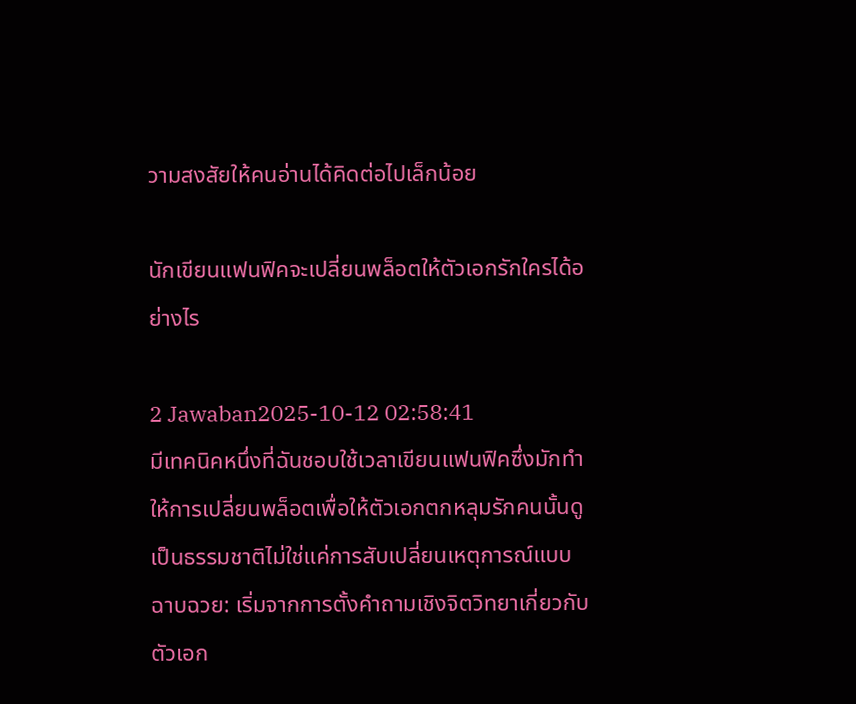วามสงสัยให้คนอ่านได้คิดต่อไปเล็กน้อย

นักเขียนแฟนฟิคจะเปลี่ยนพล็อตให้ตัวเอกรักใครได้อย่างไร

2 Jawaban2025-10-12 02:58:41
มีเทคนิคหนึ่งที่ฉันชอบใช้เวลาเขียนแฟนฟิคซึ่งมักทำให้การเปลี่ยนพล็อตเพื่อให้ตัวเอกตกหลุมรักคนนั้นดูเป็นธรรมชาติไม่ใช่แค่การสับเปลี่ยนเหตุการณ์แบบฉาบฉวย: เริ่มจากการตั้งคำถามเชิงจิตวิทยาเกี่ยวกับตัวเอก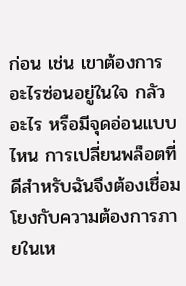ก่อน เช่น เขาต้องการอะไรซ่อนอยู่ในใจ กลัวอะไร หรือมีจุดอ่อนแบบไหน การเปลี่ยนพล็อตที่ดีสำหรับฉันจึงต้องเชื่อมโยงกับความต้องการภายในเห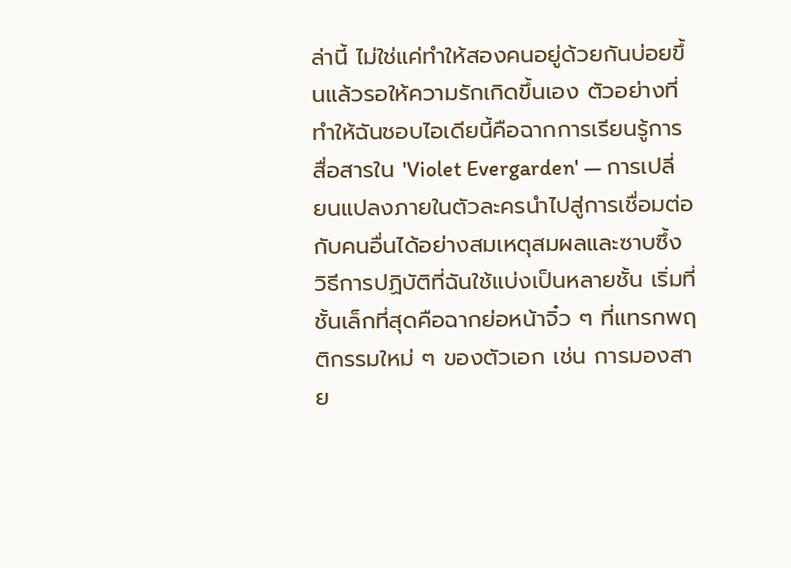ล่านี้ ไม่ใช่แค่ทำให้สองคนอยู่ด้วยกันบ่อยขึ้นแล้วรอให้ความรักเกิดขึ้นเอง ตัวอย่างที่ทำให้ฉันชอบไอเดียนี้คือฉากการเรียนรู้การสื่อสารใน 'Violet Evergarden' — การเปลี่ยนแปลงภายในตัวละครนำไปสู่การเชื่อมต่อกับคนอื่นได้อย่างสมเหตุสมผลและซาบซึ้ง วิธีการปฏิบัติที่ฉันใช้แบ่งเป็นหลายชั้น เริ่มที่ชั้นเล็กที่สุดคือฉากย่อหน้าจิ๋ว ๆ ที่แทรกพฤติกรรมใหม่ ๆ ของตัวเอก เช่น การมองสาย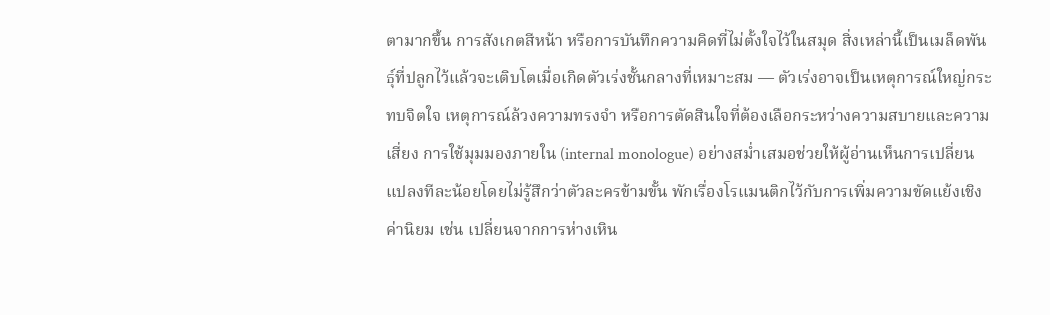ตามากขึ้น การสังเกตสีหน้า หรือการบันทึกความคิดที่ไม่ตั้งใจไว้ในสมุด สิ่งเหล่านี้เป็นเมล็ดพันธุ์ที่ปลูกไว้แล้วจะเติบโตเมื่อเกิดตัวเร่งชั้นกลางที่เหมาะสม — ตัวเร่งอาจเป็นเหตุการณ์ใหญ่กระทบจิตใจ เหตุการณ์ล้วงความทรงจำ หรือการตัดสินใจที่ต้องเลือกระหว่างความสบายและความเสี่ยง การใช้มุมมองภายใน (internal monologue) อย่างสม่ำเสมอช่วยให้ผู้อ่านเห็นการเปลี่ยนแปลงทีละน้อยโดยไม่รู้สึกว่าตัวละครข้ามขั้น พักเรื่องโรแมนติกไว้กับการเพิ่มความขัดแย้งเชิงค่านิยม เช่น เปลี่ยนจากการห่างเหิน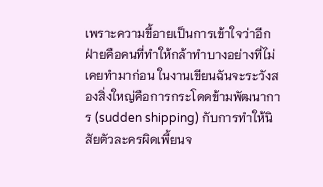เพราะความขี้อายเป็นการเข้าใจว่าอีกฝ่ายคือคนที่ทำให้กล้าทำบางอย่างที่ไม่เคยทำมาก่อน ในงานเขียนฉันจะระวังสองสิ่งใหญ่คือการกระโดดข้ามพัฒนาการ (sudden shipping) กับการทำให้นิสัยตัวละครผิดเพี้ยนจ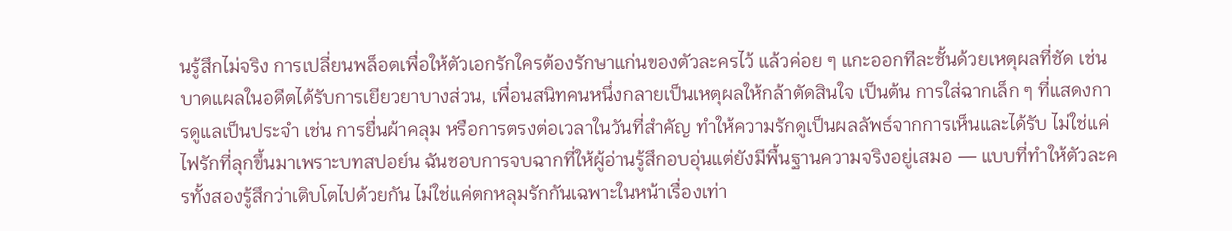นรู้สึกไม่จริง การเปลี่ยนพล็อตเพื่อให้ตัวเอกรักใครต้องรักษาแก่นของตัวละครไว้ แล้วค่อย ๆ แกะออกทีละชั้นด้วยเหตุผลที่ชัด เช่น บาดแผลในอดีตได้รับการเยียวยาบางส่วน, เพื่อนสนิทคนหนึ่งกลายเป็นเหตุผลให้กล้าตัดสินใจ เป็นต้น การใส่ฉากเล็ก ๆ ที่แสดงการดูแลเป็นประจำ เช่น การยื่นผ้าคลุม หรือการตรงต่อเวลาในวันที่สำคัญ ทำให้ความรักดูเป็นผลลัพธ์จากการเห็นและได้รับ ไม่ใช่แค่ไฟรักที่ลุกขึ้นมาเพราะบทสปอย์น ฉันชอบการจบฉากที่ให้ผู้อ่านรู้สึกอบอุ่นแต่ยังมีพื้นฐานความจริงอยู่เสมอ — แบบที่ทำให้ตัวละครทั้งสองรู้สึกว่าเติบโตไปด้วยกัน ไม่ใช่แค่ตกหลุมรักกันเฉพาะในหน้าเรื่องเท่า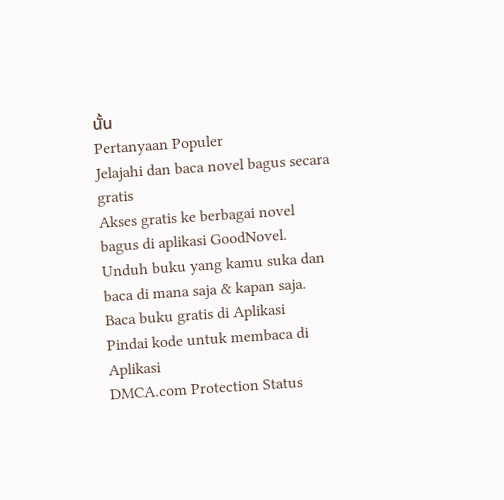นั้น
Pertanyaan Populer
Jelajahi dan baca novel bagus secara gratis
Akses gratis ke berbagai novel bagus di aplikasi GoodNovel. Unduh buku yang kamu suka dan baca di mana saja & kapan saja.
Baca buku gratis di Aplikasi
Pindai kode untuk membaca di Aplikasi
DMCA.com Protection Status